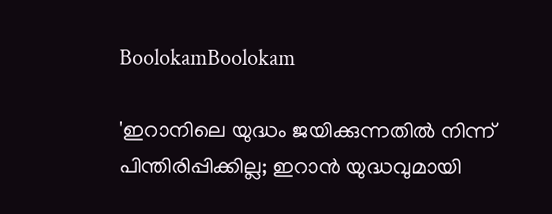BoolokamBoolokam

'ഇറാനിലെ യുദ്ധം ജയിക്കുന്നതില്‍ നിന്ന് പിന്തിരിപ്പിക്കില്ല; ഇറാന്‍ യുദ്ധവുമായി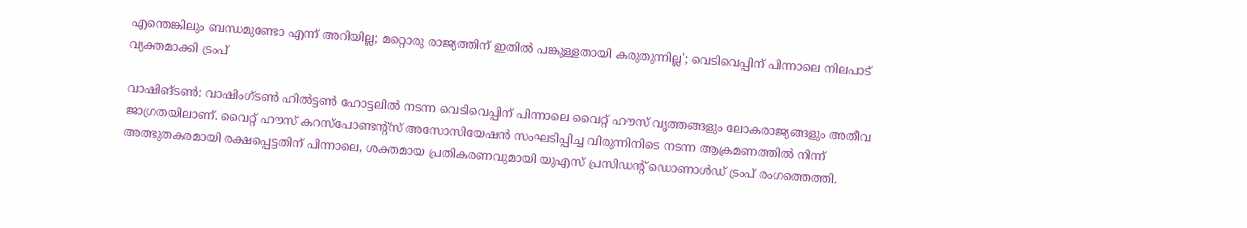എന്തെങ്കിലും ബന്ധമുണ്ടോ എന്ന് അറിയില്ല; മറ്റൊരു രാജ്യത്തിന് ഇതില്‍ പങ്കുള്ളതായി കരുതുന്നില്ല'; വെടിവെപ്പിന് പിന്നാലെ നിലപാട് വ്യക്തമാക്കി ട്രംപ്

വാഷിങ്ടണ്‍: വാഷിംഗ്ടണ്‍ ഹില്‍ട്ടണ്‍ ഹോട്ടലില്‍ നടന്ന വെടിവെപ്പിന് പിന്നാലെ വൈറ്റ് ഹൗസ് വൃത്തങ്ങളും ലോകരാജ്യങ്ങളും അതീവ ജാഗ്രതയിലാണ്. വൈറ്റ് ഹൗസ് കറസ്പോണ്ടന്റ്സ് അസോസിയേഷന്‍ സംഘടിപ്പിച്ച വിരുന്നിനിടെ നടന്ന ആക്രമണത്തില്‍ നിന്ന് അത്ഭുതകരമായി രക്ഷപ്പെട്ടതിന് പിന്നാലെ, ശക്തമായ പ്രതികരണവുമായി യുഎസ് പ്രസിഡന്റ് ഡൊണാള്‍ഡ് ട്രംപ് രംഗത്തെത്തി.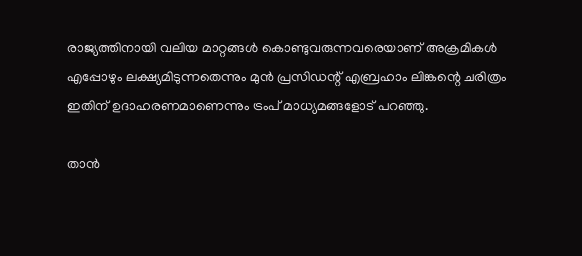രാജ്യത്തിനായി വലിയ മാറ്റങ്ങള്‍ കൊണ്ടുവരുന്നവരെയാണ് അക്രമികള്‍ എപ്പോഴും ലക്ഷ്യമിടുന്നതെന്നും മുന്‍ പ്രസിഡന്റ് എബ്രഹാം ലിങ്കന്റെ ചരിത്രം ഇതിന് ഉദാഹരണമാണെന്നും ട്രംപ് മാധ്യമങ്ങളോട് പറഞ്ഞു.

താന്‍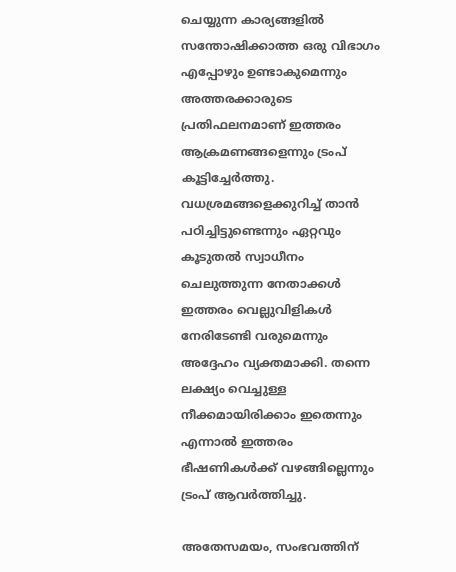ചെയ്യുന്ന കാര്യങ്ങളില്‍ സന്തോഷിക്കാത്ത ഒരു വിഭാഗം എപ്പോഴും ഉണ്ടാകുമെന്നും അത്തരക്കാരുടെ പ്രതിഫലനമാണ് ഇത്തരം ആക്രമണങ്ങളെന്നും ട്രംപ് കൂട്ടിച്ചേര്‍ത്തു. വധശ്രമങ്ങളെക്കുറിച്ച് താന്‍ പഠിച്ചിട്ടുണ്ടെന്നും ഏറ്റവും കൂടുതല്‍ സ്വാധീനം ചെലുത്തുന്ന നേതാക്കള്‍ ഇത്തരം വെല്ലുവിളികള്‍ നേരിടേണ്ടി വരുമെന്നും അദ്ദേഹം വ്യക്തമാക്കി. തന്നെ ലക്ഷ്യം വെച്ചുള്ള നീക്കമായിരിക്കാം ഇതെന്നും എന്നാല്‍ ഇത്തരം ഭീഷണികള്‍ക്ക് വഴങ്ങില്ലെന്നും ട്രംപ് ആവര്‍ത്തിച്ചു.

അതേസമയം, സംഭവത്തിന്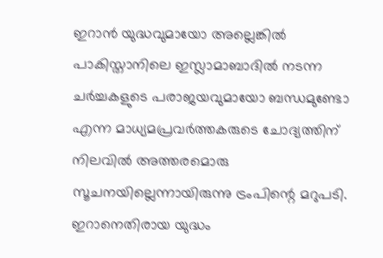ഇറാന്‍ യുദ്ധവുമായോ അല്ലെങ്കില്‍ പാകിസ്താനിലെ ഇസ്ലാമാബാദില്‍ നടന്ന ചര്‍ച്ചകളുടെ പരാജയവുമായോ ബന്ധമുണ്ടോ എന്ന മാധ്യമപ്രവര്‍ത്തകരുടെ ചോദ്യത്തിന് നിലവില്‍ അത്തരമൊരു സൂചനയില്ലെന്നായിരുന്നു ട്രംപിന്റെ മറുപടി. ഇറാനെതിരായ യുദ്ധം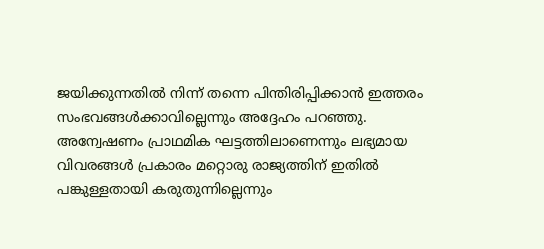ജയിക്കുന്നതില്‍ നിന്ന് തന്നെ പിന്തിരിപ്പിക്കാന്‍ ഇത്തരം സംഭവങ്ങള്‍ക്കാവില്ലെന്നും അദ്ദേഹം പറഞ്ഞു. അന്വേഷണം പ്രാഥമിക ഘട്ടത്തിലാണെന്നും ലഭ്യമായ വിവരങ്ങള്‍ പ്രകാരം മറ്റൊരു രാജ്യത്തിന് ഇതില്‍ പങ്കുള്ളതായി കരുതുന്നില്ലെന്നും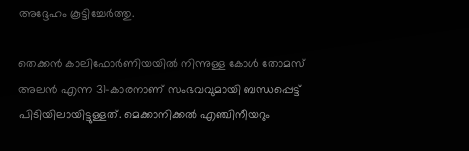അദ്ദേഹം കൂട്ടിച്ചേര്‍ത്തു.

തെക്കന്‍ കാലിഫോര്‍ണിയയില്‍ നിന്നുള്ള കോള്‍ തോമസ് അലന്‍ എന്ന 31-കാരനാണ് സംഭവവുമായി ബന്ധപ്പെട്ട് പിടിയിലായിട്ടുള്ളത്. മെക്കാനിക്കല്‍ എഞ്ചിനീയറും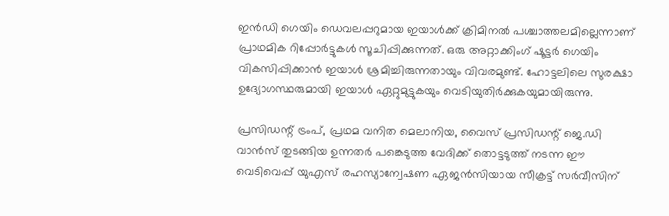ഇന്‍ഡി ഗെയിം ഡെവലപ്പറുമായ ഇയാള്‍ക്ക് ക്രിമിനല്‍ പശ്ചാത്തലമില്ലെന്നാണ് പ്രാഥമിക റിപ്പോര്‍ട്ടുകള്‍ സൂചിപ്പിക്കുന്നത്. ഒരു അറ്റാക്കിംഗ് ഷൂട്ടര്‍ ഗെയിം വികസിപ്പിക്കാന്‍ ഇയാള്‍ ശ്രമിച്ചിരുന്നതായും വിവരമുണ്ട്. ഹോട്ടലിലെ സുരക്ഷാ ഉദ്യോഗസ്ഥരുമായി ഇയാള്‍ ഏറ്റുമുട്ടുകയും വെടിയുതിര്‍ക്കുകയുമായിരുന്നു.

പ്രസിഡന്റ് ട്രംപ്, പ്രഥമ വനിത മെലാനിയ, വൈസ് പ്രസിഡന്റ് ജെ.ഡി വാന്‍സ് തുടങ്ങിയ ഉന്നതര്‍ പങ്കെടുത്ത വേദിക്ക് തൊട്ടടുത്ത് നടന്ന ഈ വെടിവെപ്പ് യുഎസ് രഹസ്യാന്വേഷണ ഏജന്‍സിയായ സീക്രട്ട് സര്‍വീസിന്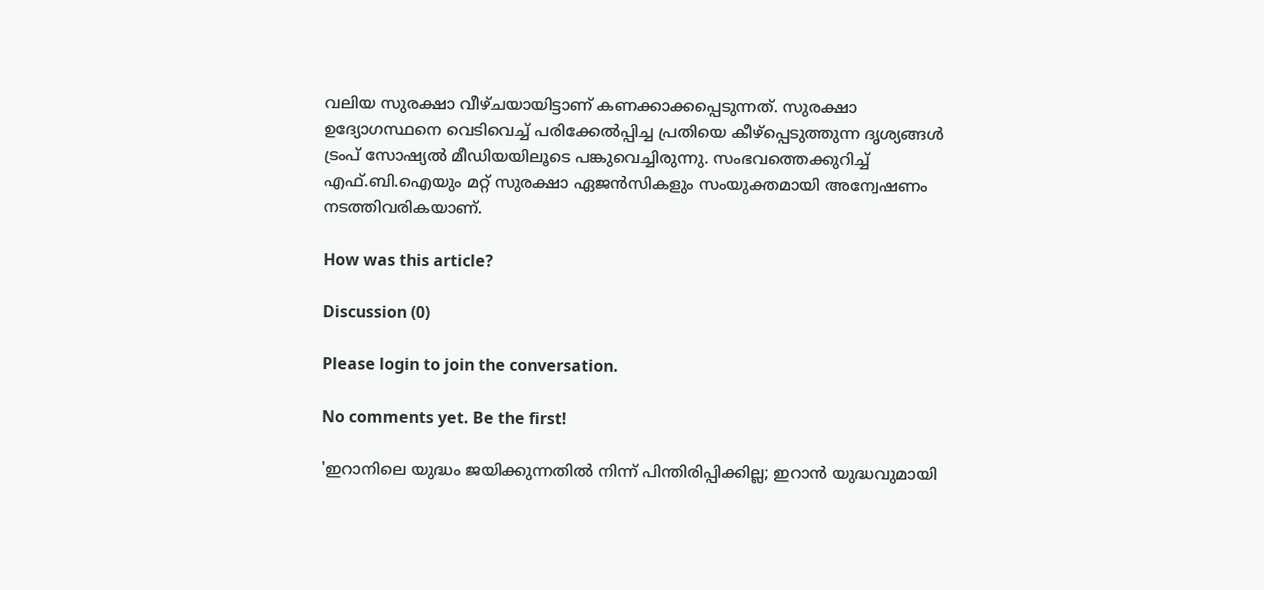വലിയ സുരക്ഷാ വീഴ്ചയായിട്ടാണ് കണക്കാക്കപ്പെടുന്നത്. സുരക്ഷാ ഉദ്യോഗസ്ഥനെ വെടിവെച്ച് പരിക്കേല്‍പ്പിച്ച പ്രതിയെ കീഴ്‌പ്പെടുത്തുന്ന ദൃശ്യങ്ങള്‍ ട്രംപ് സോഷ്യല്‍ മീഡിയയിലൂടെ പങ്കുവെച്ചിരുന്നു. സംഭവത്തെക്കുറിച്ച് എഫ്.ബി.ഐയും മറ്റ് സുരക്ഷാ ഏജന്‍സികളും സംയുക്തമായി അന്വേഷണം നടത്തിവരികയാണ്.

How was this article?

Discussion (0)

Please login to join the conversation.

No comments yet. Be the first!

'ഇറാനിലെ യുദ്ധം ജയിക്കുന്നതില്‍ നിന്ന് പിന്തിരിപ്പിക്കില്ല; ഇറാന്‍ യുദ്ധവുമായി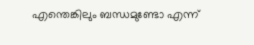എന്തെങ്കിലും ബന്ധമുണ്ടോ എന്ന്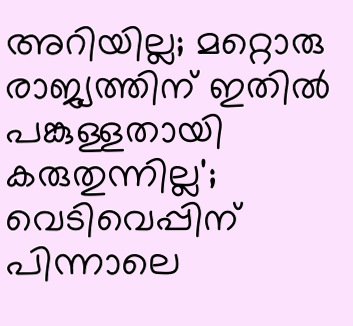അറിയില്ല; മറ്റൊരു രാജ്യത്തിന് ഇതില്‍ പങ്കുള്ളതായി കരുതുന്നില്ല'; വെടിവെപ്പിന് പിന്നാലെ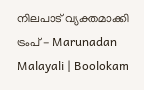നിലപാട് വ്യക്തമാക്കി ട്രംപ് - Marunadan Malayali | Boolokam